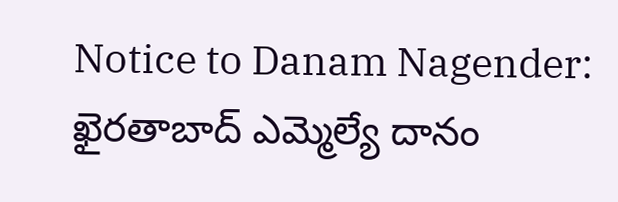Notice to Danam Nagender: ఖైరతాబాద్ ఎమ్మెల్యే దానం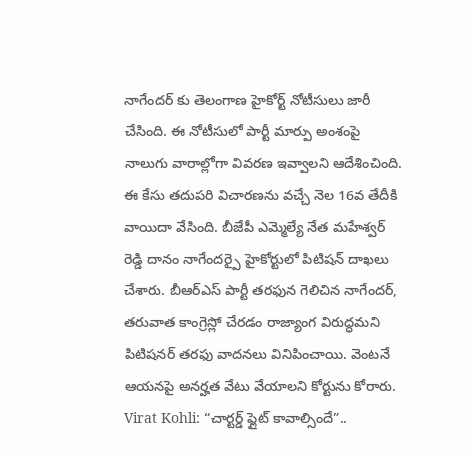నాగేందర్ కు తెలంగాణ హైకోర్ట్ నోటీసులు జారీ చేసింది. ఈ నోటీసులో పార్టీ మార్పు అంశంపై నాలుగు వారాల్లోగా వివరణ ఇవ్వాలని ఆదేశించింది. ఈ కేసు తదుపరి విచారణను వచ్చే నెల 16వ తేదీకి వాయిదా వేసింది. బీజేపీ ఎమ్మెల్యే నేత మహేశ్వర్ రెడ్డి దానం నాగేందర్పై హైకోర్టులో పిటిషన్ దాఖలు చేశారు. బీఆర్ఎస్ పార్టీ తరఫున గెలిచిన నాగేందర్, తరువాత కాంగ్రెస్లో చేరడం రాజ్యాంగ విరుద్ధమని పిటిషనర్ తరఫు వాదనలు వినిపించాయి. వెంటనే ఆయనపై అనర్హత వేటు వేయాలని కోర్టును కోరారు.
Virat Kohli: “చార్టర్డ్ ఫ్లైట్ కావాల్సిందే”..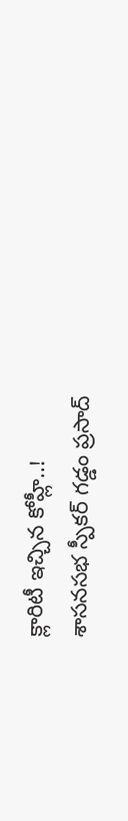క్లారిటీ ఇచ్చిన కోహ్లీ..!
శాసనసభ స్పీకర్ గడ్డం ప్రసాద్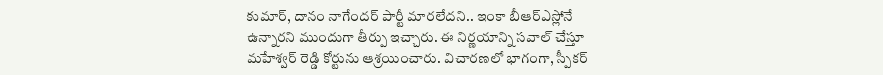కుమార్, దానం నాగేందర్ పార్టీ మారలేదని.. ఇంకా బీఆర్ఎస్లోనే ఉన్నారని ముందుగా తీర్పు ఇచ్చారు. ఈ నిర్ణయాన్ని సవాల్ చేస్తూ మహేశ్వర్ రెడ్డి కోర్టును ఆశ్రయించారు. విచారణలో భాగంగా, స్పీకర్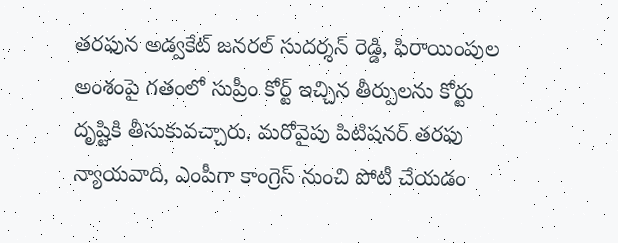తరఫున అడ్వకేట్ జనరల్ సుదర్శన్ రెడ్డి, ఫిరాయింపుల అంశంపై గతంలో సుప్రీం కోర్ట్ ఇచ్చిన తీర్పులను కోర్టు దృష్టికి తీసుకువచ్చారు. మరోవైపు పిటిషనర్ తరఫు న్యాయవాది, ఎంపీగా కాంగ్రెస్ నుంచి పోటీ చేయడం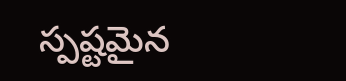స్పష్టమైన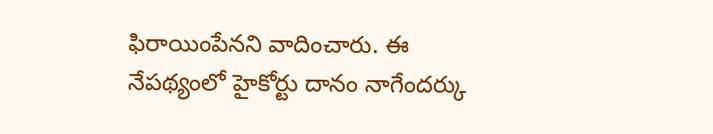ఫిరాయింపేనని వాదించారు. ఈ నేపథ్యంలో హైకోర్టు దానం నాగేందర్కు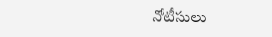నోటీసులు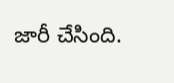జారీ చేసింది.